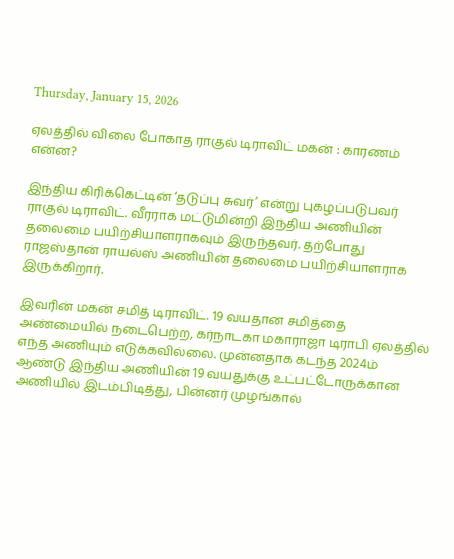Thursday, January 15, 2026

ஏலத்தில் விலை போகாத ராகுல் டிராவிட் மகன் : காரணம் என்ன?

இந்திய கிரிக்கெட்டின் ‘தடுப்பு சுவர்’ என்று புகழப்படுபவர் ராகுல் டிராவிட். வீரராக மட்டுமின்றி இந்திய அணியின் தலைமை பயிற்சியாளராகவும் இருந்தவர். தற்போது ராஜஸ்தான் ராயல்ஸ் அணியின் தலைமை பயிற்சியாளராக இருக்கிறார்.

இவரின் மகன் சமித் டிராவிட். 19 வயதான சமித்தை அண்மையில் நடைபெற்ற, கர்நாடகா மகாராஜா டிராபி ஏலத்தில் எந்த அணியும் எடுக்கவில்லை. முன்னதாக கடந்த 2024ம் ஆண்டு இந்திய அணியின் 19 வயதுக்கு உட்பட்டோருக்கான அணியில் இடம்பிடித்து, பின்னர் முழங்கால்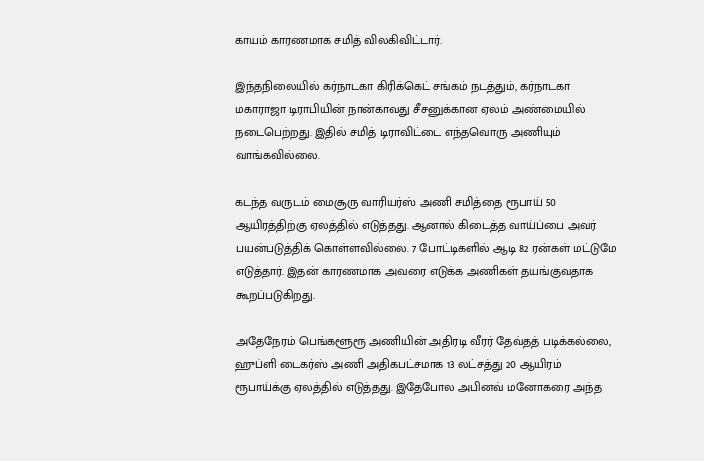காயம் காரணமாக சமித் விலகிவிட்டார்.

இந்தநிலையில் கர்நாடகா கிரிக்கெட் சங்கம் நடத்தும், கர்நாடகா மகாராஜா டிராபியின் நான்காவது சீசனுக்கான ஏலம் அண்மையில் நடைபெற்றது. இதில் சமித் டிராவிட்டை எந்தவொரு அணியும் வாங்கவில்லை.

கடந்த வருடம் மைசூரு வாரியர்ஸ் அணி சமித்தை ரூபாய் 50 ஆயிரத்திற்கு ஏலத்தில் எடுத்தது. ஆனால் கிடைத்த வாய்ப்பை அவர் பயன்படுத்திக் கொள்ளவில்லை. 7 போட்டிகளில் ஆடி 82 ரன்கள் மட்டுமே எடுத்தார். இதன் காரணமாக அவரை எடுக்க அணிகள் தயங்குவதாக கூறப்படுகிறது.

அதேநேரம் பெங்களூரூ அணியின் அதிரடி வீரர் தேவ்தத் படிக்கல்லை, ஹுப்ளி டைகர்ஸ் அணி அதிகபட்சமாக 13 லட்சத்து 20 ஆயிரம் ரூபாய்க்கு ஏலத்தில் எடுத்தது. இதேபோல அபினவ் மனோகரை அந்த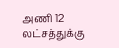அணி 12 லட்சத்துக்கு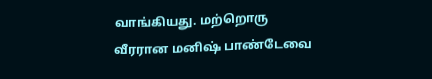வாங்கியது. மற்றொரு வீரரான மனிஷ் பாண்டேவை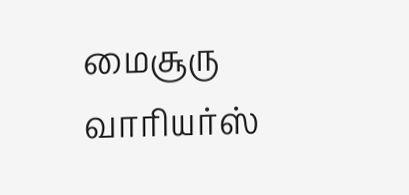மைசூரு வாரியர்ஸ்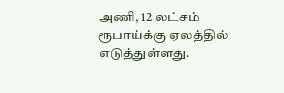அணி, 12 லட்சம் ரூபாய்க்கு ஏலத்தில் எடுத்துள்ளது.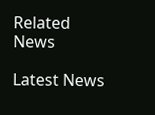Related News

Latest News